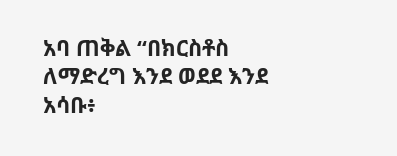አባ ጠቅል “በክርስቶስ ለማድረግ እንደ ወደደ እንደ አሳቡ፥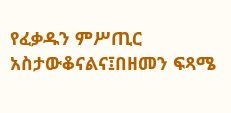የፈቃዱን ምሥጢር አስታውቆናልና፤በዘመን ፍጻሜ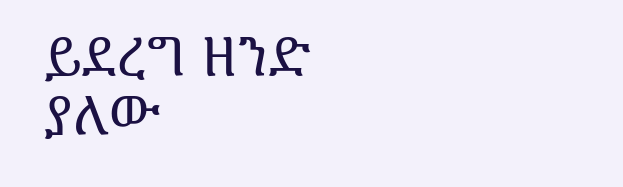ይደረግ ዘንድ ያለው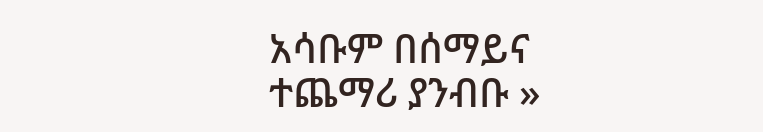አሳቡም በሰማይና ተጨማሪ ያንብቡ »